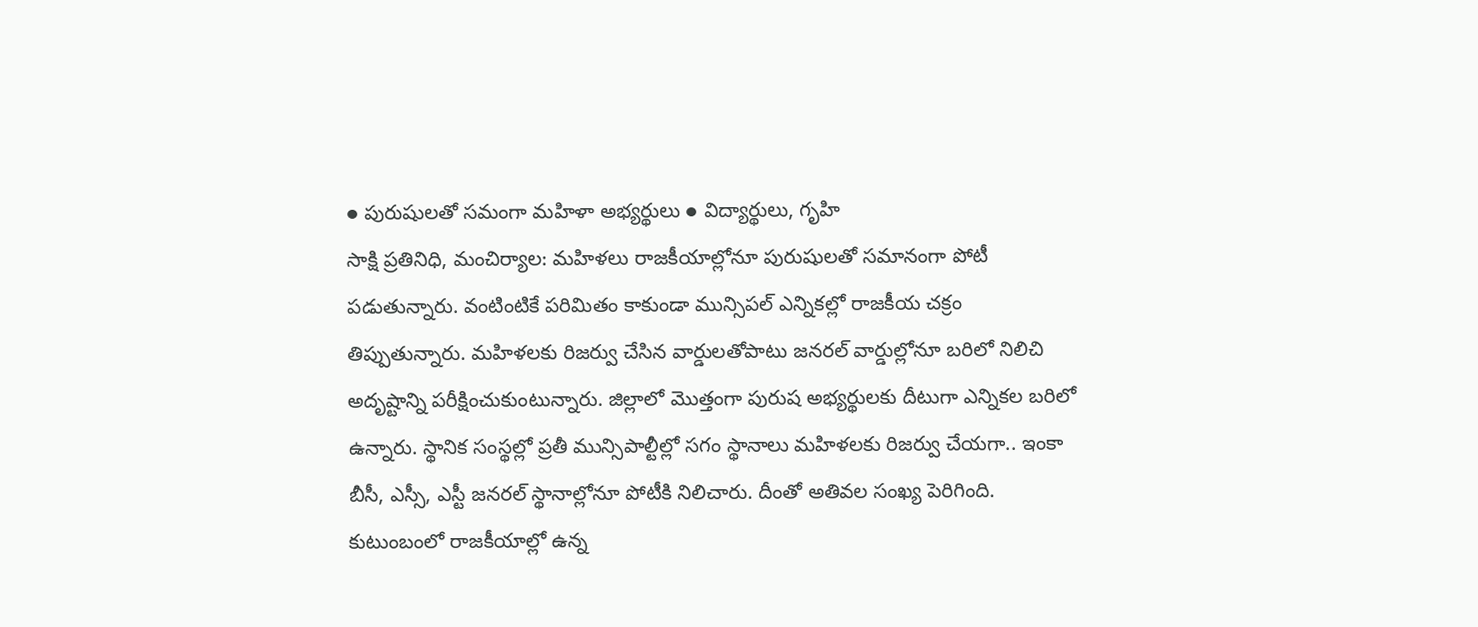● పురుషులతో సమంగా మహిళా అభ్యర్థులు ● విద్యార్థులు, గృహి
సాక్షి ప్రతినిధి, మంచిర్యాల: మహిళలు రాజకీయాల్లోనూ పురుషులతో సమానంగా పోటీ పడుతున్నారు. వంటింటికే పరిమితం కాకుండా మున్సిపల్ ఎన్నికల్లో రాజకీయ చక్రం తిప్పుతున్నారు. మహిళలకు రిజర్వు చేసిన వార్డులతోపాటు జనరల్ వార్డుల్లోనూ బరిలో నిలిచి అదృష్టాన్ని పరీక్షించుకుంటున్నారు. జిల్లాలో మొత్తంగా పురుష అభ్యర్థులకు దీటుగా ఎన్నికల బరిలో ఉన్నారు. స్థానిక సంస్థల్లో ప్రతీ మున్సిపాల్టీల్లో సగం స్థానాలు మహిళలకు రిజర్వు చేయగా.. ఇంకా బీసీ, ఎస్సీ, ఎస్టీ జనరల్ స్థానాల్లోనూ పోటీకి నిలిచారు. దీంతో అతివల సంఖ్య పెరిగింది. కుటుంబంలో రాజకీయాల్లో ఉన్న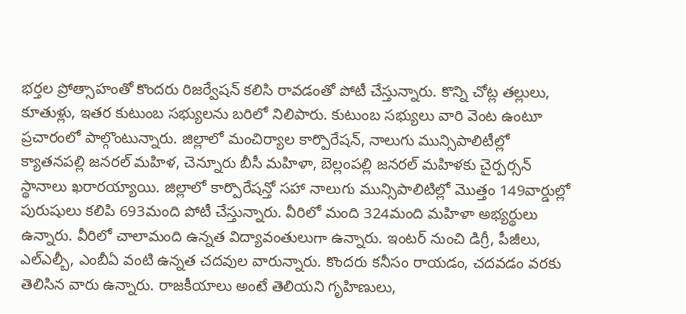భర్తల ప్రోత్సాహంతో కొందరు రిజర్వేషన్ కలిసి రావడంతో పోటీ చేస్తున్నారు. కొన్ని చోట్ల తల్లులు, కూతుళ్లు, ఇతర కుటుంబ సభ్యులను బరిలో నిలిపారు. కుటుంబ సభ్యులు వారి వెంట ఉంటూ ప్రచారంలో పాల్గొంటున్నారు. జిల్లాలో మంచిర్యాల కార్పొరేషన్, నాలుగు మున్సిపాలిటీల్లో క్యాతనపల్లి జనరల్ మహిళ, చెన్నూరు బీసీ మహిళా, బెల్లంపల్లి జనరల్ మహిళకు చైర్పర్సన్ స్థానాలు ఖరారయ్యాయి. జిల్లాలో కార్పొరేషన్తో సహా నాలుగు మున్సిపాలిటిల్లో మొత్తం 149వార్డుల్లో పురుషులు కలిపి 693మంది పోటీ చేస్తున్నారు. వీరిలో మంది 324మంది మహిళా అభ్యర్థులు ఉన్నారు. వీరిలో చాలామంది ఉన్నత విద్యావంతులుగా ఉన్నారు. ఇంటర్ నుంచి డిగ్రీ, పీజీలు, ఎల్ఎల్బీ, ఎంబీఏ వంటి ఉన్నత చదవుల వారున్నారు. కొందరు కనీసం రాయడం, చదవడం వరకు తెలిసిన వారు ఉన్నారు. రాజకీయాలు అంటే తెలియని గృహిణులు,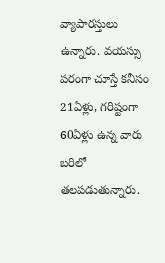వ్యాపారస్తులు ఉన్నారు. వయస్సు పరంగా చూస్తే కనీసం 21ఏళ్లు, గరిష్టంగా 60ఏళ్లు ఉన్న వారు బరిలో తలపడుతున్నారు.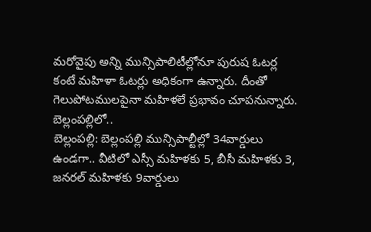మరోవైపు అన్ని మున్సిపాలిటీల్లోనూ పురుష ఓటర్ల కంటే మహిళా ఓటర్లు అధికంగా ఉన్నారు. దీంతో గెలుపోటములపైనా మహిళలే ప్రభావం చూపనున్నారు.
బెల్లంపల్లిలో..
బెల్లంపల్లి: బెల్లంపల్లి మున్సిపాల్టీల్లో 34వార్డులు ఉండగా.. వీటిలో ఎస్సీ మహిళకు 5, బీసీ మహిళకు 3, జనరల్ మహిళకు 9వార్డులు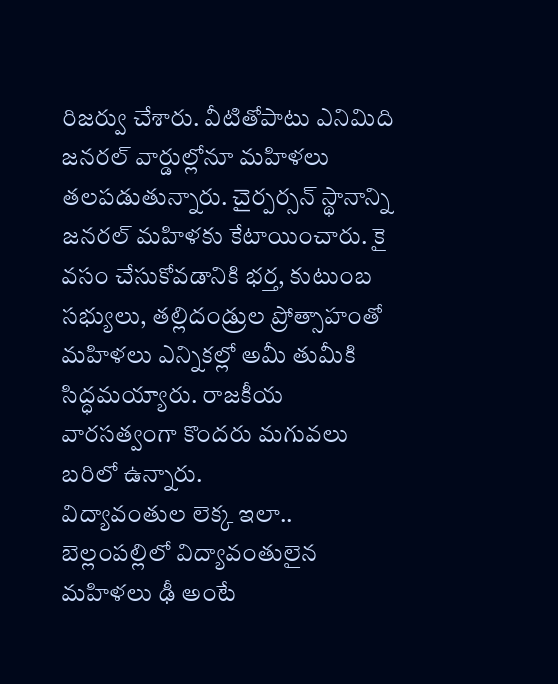రిజర్వు చేశారు. వీటితోపాటు ఎనిమిది జనరల్ వార్డుల్లోనూ మహిళలు తలపడుతున్నారు. చైర్పర్సన్ స్థానాన్ని జనరల్ మహిళకు కేటాయించారు. కై వసం చేసుకోవడానికి భర్త, కుటుంబ సభ్యులు, తల్లిదండ్రుల ప్రోత్సాహంతో మహిళలు ఎన్నికల్లో అమీ తుమీకి సిద్ధమయ్యారు. రాజకీయ వారసత్వంగా కొందరు మగువలు బరిలో ఉన్నారు.
విద్యావంతుల లెక్క ఇలా..
బెల్లంపల్లిలో విద్యావంతులైన మహిళలు ఢీ అంటే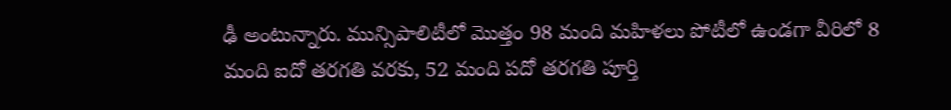ఢీ అంటున్నారు. మున్సిపాలిటీలో మొత్తం 98 మంది మహిళలు పోటీలో ఉండగా వీరిలో 8 మంది ఐదో తరగతి వరకు, 52 మంది పదో తరగతి పూర్తి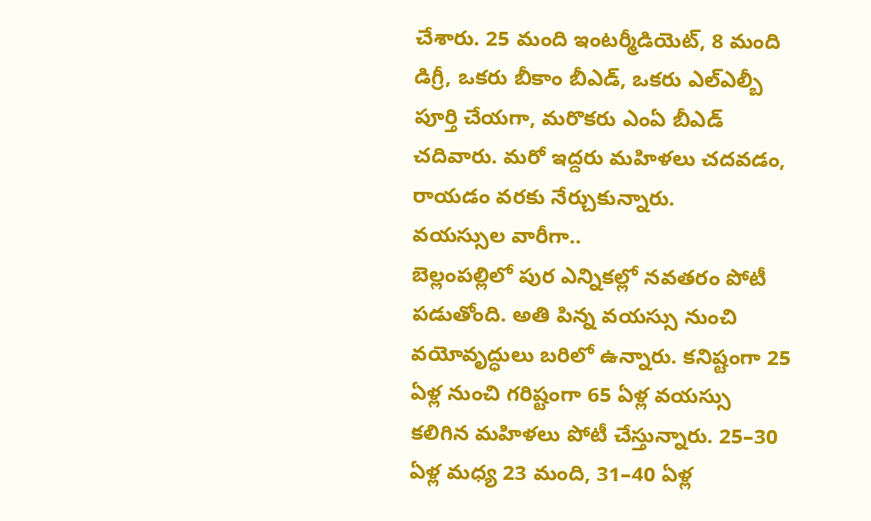చేశారు. 25 మంది ఇంటర్మీడియెట్, 8 మంది డిగ్రీ, ఒకరు బీకాం బీఎడ్, ఒకరు ఎల్ఎల్బీ పూర్తి చేయగా, మరొకరు ఎంఏ బీఎడ్ చదివారు. మరో ఇద్దరు మహిళలు చదవడం, రాయడం వరకు నేర్చుకున్నారు.
వయస్సుల వారీగా..
బెల్లంపల్లిలో పుర ఎన్నికల్లో నవతరం పోటీ పడుతోంది. అతి పిన్న వయస్సు నుంచి వయోవృద్ధులు బరిలో ఉన్నారు. కనిష్టంగా 25 ఏళ్ల నుంచి గరిష్టంగా 65 ఏళ్ల వయస్సు కలిగిన మహిళలు పోటీ చేస్తున్నారు. 25–30 ఏళ్ల మధ్య 23 మంది, 31–40 ఏళ్ల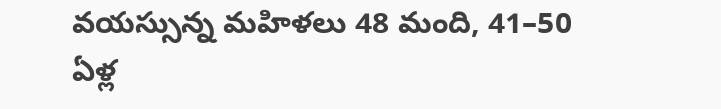వయస్సున్న మహిళలు 48 మంది, 41–50 ఏళ్ల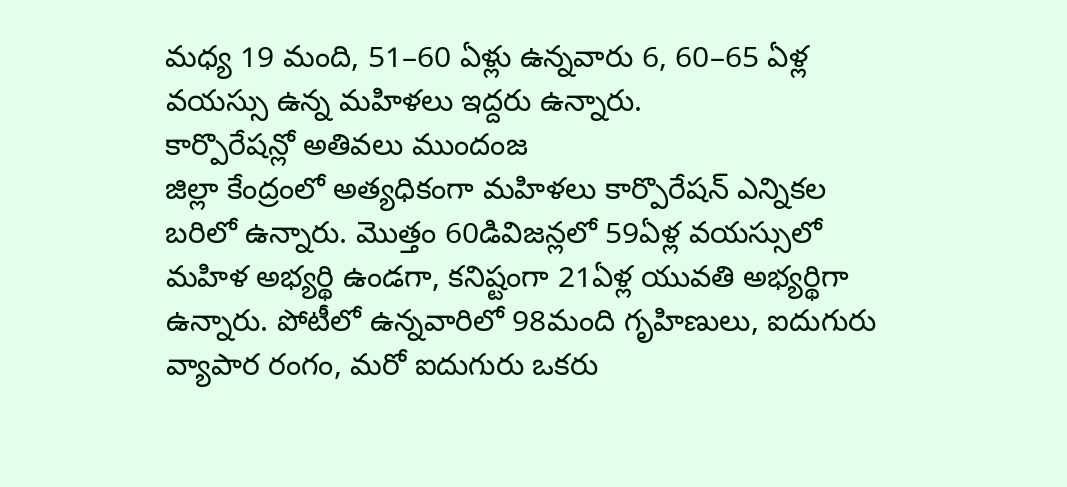మధ్య 19 మంది, 51–60 ఏళ్లు ఉన్నవారు 6, 60–65 ఏళ్ల వయస్సు ఉన్న మహిళలు ఇద్దరు ఉన్నారు.
కార్పొరేషన్లో అతివలు ముందంజ
జిల్లా కేంద్రంలో అత్యధికంగా మహిళలు కార్పొరేషన్ ఎన్నికల బరిలో ఉన్నారు. మొత్తం 60డివిజన్లలో 59ఏళ్ల వయస్సులో మహిళ అభ్యర్థి ఉండగా, కనిష్టంగా 21ఏళ్ల యువతి అభ్యర్థిగా ఉన్నారు. పోటీలో ఉన్నవారిలో 98మంది గృహిణులు, ఐదుగురు వ్యాపార రంగం, మరో ఐదుగురు ఒకరు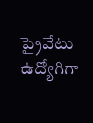ప్రైవేటు ఉద్యోగిగా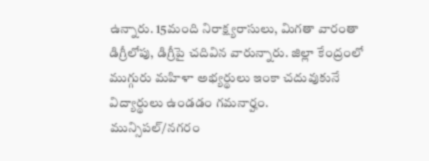ఉన్నారు. 15మంది నిరాక్ష్యరాసులు, మిగతా వారంతా డిగ్రీలోపు, డిగ్రీపై చదివిన వారున్నారు. జిల్లా కేంద్రంలో ముగ్గురు మహిళా అభ్యర్థులు ఇంకా చదువుకునే విద్యార్థులు ఉండడం గమనార్హం.
మున్సిపల్/నగరం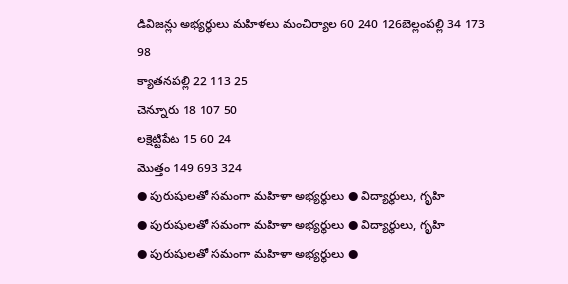డివిజన్లు అభ్యర్థులు మహిళలు మంచిర్యాల 60 240 126బెల్లంపల్లి 34 173 98
క్యాతనపల్లి 22 113 25
చెన్నూరు 18 107 50
లక్షెట్టిపేట 15 60 24
మొత్తం 149 693 324
● పురుషులతో సమంగా మహిళా అభ్యర్థులు ● విద్యార్థులు, గృహి
● పురుషులతో సమంగా మహిళా అభ్యర్థులు ● విద్యార్థులు, గృహి
● పురుషులతో సమంగా మహిళా అభ్యర్థులు ●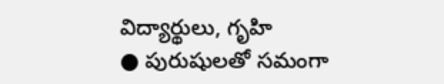విద్యార్థులు, గృహి
● పురుషులతో సమంగా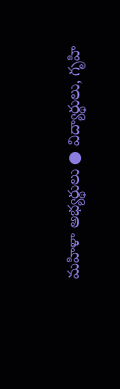మహిళా అభ్యర్థులు ● విద్యార్థులు, గృహి